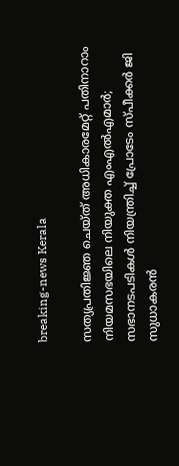breaking-news Kerala

സത്യപ്രതിജ്ഞ ചെയ്ത് അധികാരമേറ്റ് പതിനാറാം നിയമസഭയിലെ നിയുക്ത എംഎൽഎമാർ; സഭാനടപടികൾ നിയന്ത്രിച്ച് പ്രോടേം സ്പീക്കർ ജി സുധാകരൻ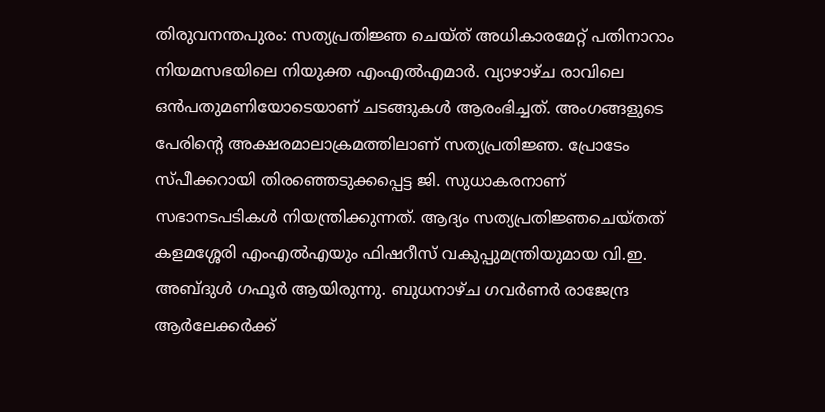തിരുവനന്തപുരം: സത്യപ്രതിജ്ഞ ചെയ്ത് അധികാരമേറ്റ് പതിനാറാം നിയമസഭയിലെ നിയുക്ത എംഎൽഎമാർ. വ്യാഴാഴ്ച രാവിലെ ഒൻപതുമണിയോടെയാണ് ചടങ്ങുകൾ ആരംഭിച്ചത്. അംഗങ്ങളുടെ പേരിന്റെ അക്ഷരമാലാക്രമത്തിലാണ് സത്യപ്രതിജ്ഞ. പ്രോടേം സ്പീക്കറായി തിരഞ്ഞെടുക്കപ്പെട്ട ജി. സുധാകരനാണ് സഭാനടപടികൾ നിയന്ത്രിക്കുന്നത്. ആദ്യം സത്യപ്രതിജ്ഞചെയ്തത് കളമശ്ശേരി എംഎൽഎയും ഫിഷറീസ് വകുപ്പുമന്ത്രിയുമായ വി.ഇ. അബ്ദുൾ ഗഫൂർ ആയിരുന്നു. ബുധനാഴ്ച ഗവർണർ രാജേന്ദ്ര ആർലേക്കർക്ക്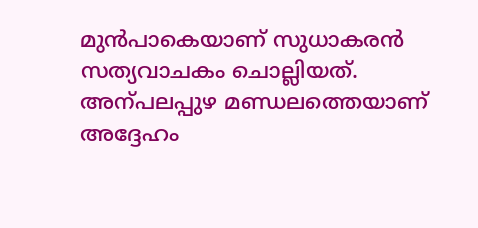മുൻപാകെയാണ് സുധാകരൻ സത്യവാചകം ചൊല്ലിയത്. അന്പലപ്പുഴ മണ്ഡലത്തെയാണ് അദ്ദേഹം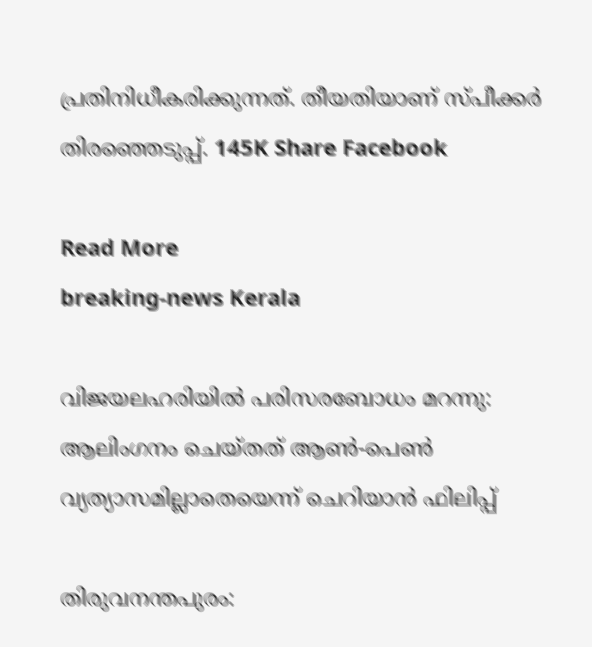പ്രതിനിധീകരിക്കുന്നത്. തീയതിയാണ് സ്പീക്കർ തിരഞ്ഞെടുപ്പ്. 145K Share Facebook

Read More
breaking-news Kerala

വിജയലഹരിയിൽ പരിസരബോധം മറന്നു: ആലിംഗനം ചെയ്തത് ആൺ-പെൺ വ്യത്യാസമില്ലാതെയെന്ന് ചെറിയാൻ ഫിലിപ്പ്

തിരുവനന്തപുരം: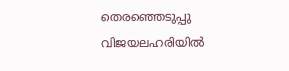തെരഞ്ഞെടുപ്പു വിജയലഹരിയിൽ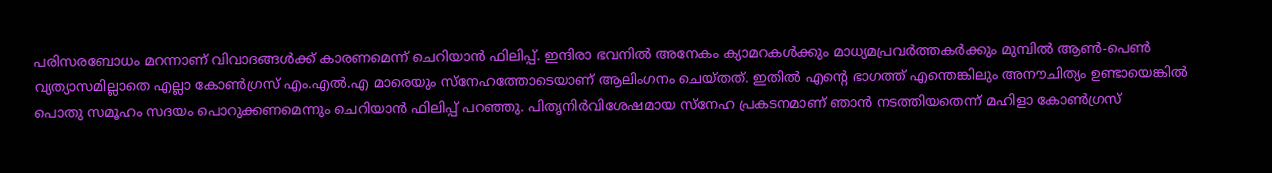പരിസരബോധം മറന്നാണ് വിവാദങ്ങൾക്ക് കാരണമെന്ന് ചെറിയാൻ ഫിലിപ്പ്. ഇന്ദിരാ ഭവനിൽ അനേകം ക്യാമറകൾക്കും മാധ്യമപ്രവർത്തകർക്കും മുമ്പിൽ ആൺ-പെൺ വ്യത്യാസമില്ലാതെ എല്ലാ കോൺഗ്രസ് എം.എൽ.എ മാരെയും സ്നേഹത്തോടെയാണ് ആലിംഗനം ചെയ്തത്. ഇതിൽ എൻ്റെ ഭാഗത്ത് എന്തെങ്കിലും അനൗചിത്യം ഉണ്ടായെങ്കിൽ പൊതു സമൂഹം സദയം പൊറുക്കണമെന്നും ചെറിയാൻ ഫിലിപ്പ് പറഞ്ഞു. പിതൃനിർവിശേഷമായ സ്നേഹ പ്രകടനമാണ് ഞാൻ നടത്തിയതെന്ന് മഹിളാ കോൺഗ്രസ്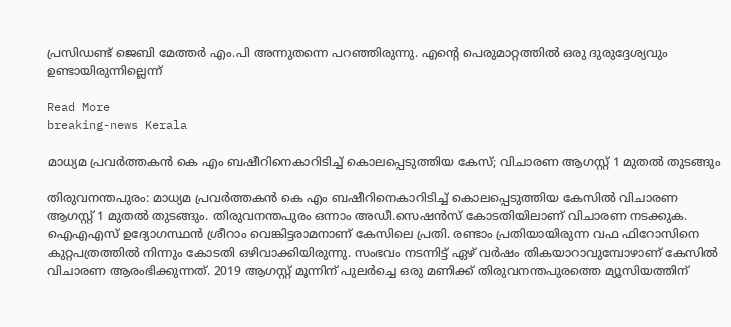പ്രസിഡണ്ട് ജെബി മേത്തർ എം.പി അന്നുതന്നെ പറഞ്ഞിരുന്നു. എൻ്റെ പെരുമാറ്റത്തിൽ ഒരു ദുരുദ്ദേശ്യവും ഉണ്ടായിരുന്നില്ലെന്ന്

Read More
breaking-news Kerala

മാധ്യമ പ്രവർത്തകൻ കെ എം ബഷീറിനെകാറിടിച്ച് കൊലപ്പെടുത്തിയ കേസ്; വിചാരണ ആഗസ്റ്റ് 1 മുതൽ തുടങ്ങും

തിരുവനന്തപുരം: മാധ്യമ പ്രവർത്തകൻ കെ എം ബഷീറിനെകാറിടിച്ച് കൊലപ്പെടുത്തിയ കേസിൽ വിചാരണ ആഗസ്റ്റ് 1 മുതൽ തുടങ്ങും. തിരുവനന്തപുരം ഒന്നാം അഡീ.സെഷൻസ് കോടതിയിലാണ് വിചാരണ നടക്കുക. ഐഎഎസ് ഉദ്യോഗസ്ഥൻ ശ്രീറാം വെങ്കിട്ടരാമനാണ് കേസിലെ പ്രതി. രണ്ടാം പ്രതിയായിരുന്ന വഫ ഫിറോസിനെ കുറ്റപത്രത്തിൽ നിന്നും കോടതി ഒഴിവാക്കിയിരുന്നു. സംഭവം നടന്നിട്ട് ഏഴ് വർഷം തികയാറാവുമ്പോഴാണ് കേസിൽ വിചാരണ ആരംഭിക്കുന്നത്. 2019 ആഗസ്റ്റ് മൂന്നിന് പുലര്‍ച്ചെ ഒരു മണിക്ക് തിരുവനന്തപുരത്തെ മ്യൂസിയത്തിന്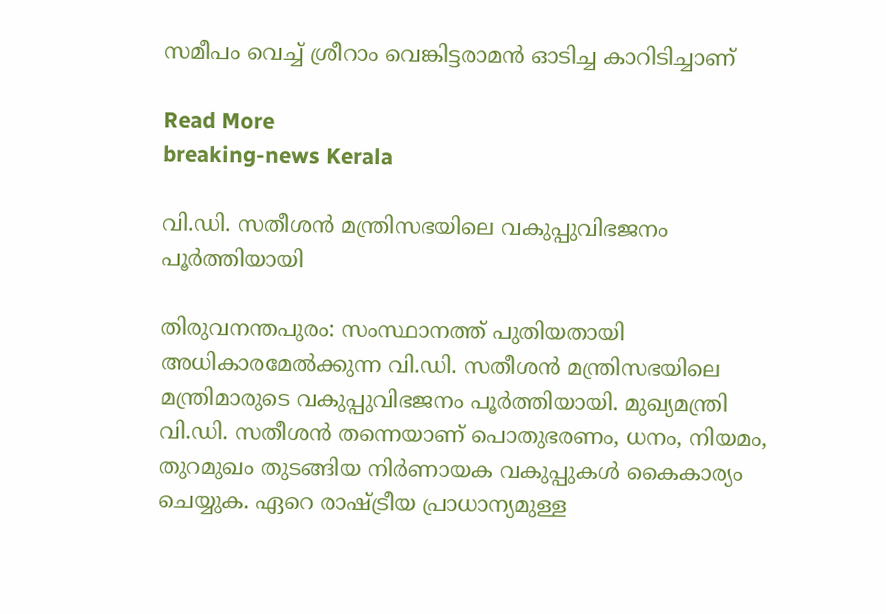സമീപം വെച്ച് ശ്രീറാം വെങ്കിട്ടരാമൻ ഓടിച്ച കാറിടിച്ചാണ്

Read More
breaking-news Kerala

വി.ഡി. സതീശൻ മന്ത്രിസഭയിലെ വകുപ്പുവിഭജനം പൂർത്തിയായി

തിരുവനന്തപുരം: സംസ്ഥാനത്ത് പുതിയതായി അധികാരമേൽക്കുന്ന വി.ഡി. സതീശൻ മന്ത്രിസഭയിലെ മന്ത്രിമാരുടെ വകുപ്പുവിഭജനം പൂർത്തിയായി. മുഖ്യമന്ത്രി വി.ഡി. സതീശൻ തന്നെയാണ് പൊതുഭരണം, ധനം, നിയമം, തുറമുഖം തുടങ്ങിയ നിർണായക വകുപ്പുകൾ കൈകാര്യം ചെയ്യുക. ഏറെ രാഷ്ട്രീയ പ്രാധാന്യമുള്ള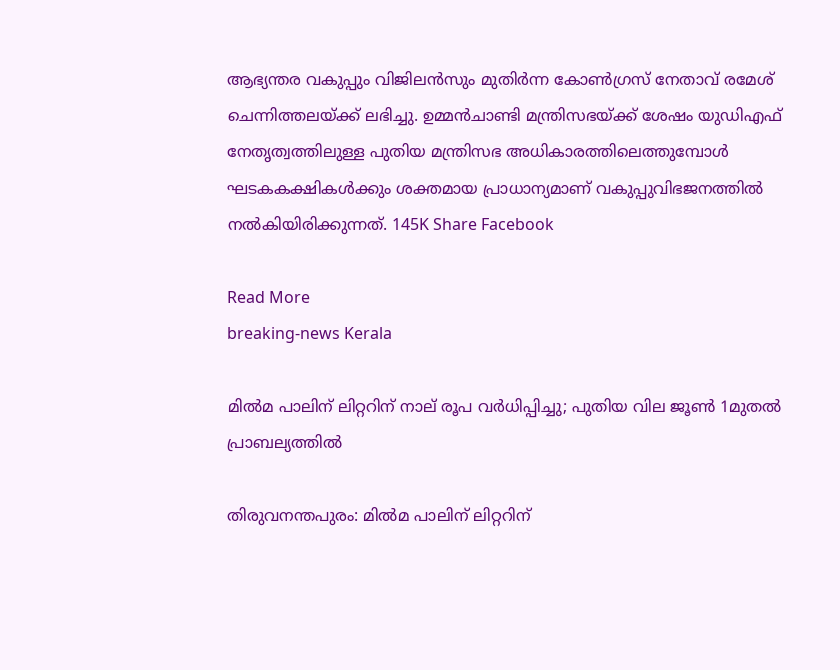ആഭ്യന്തര വകുപ്പും വിജിലൻസും മുതിർന്ന കോൺഗ്രസ് നേതാവ് രമേശ് ചെന്നിത്തലയ്ക്ക് ലഭിച്ചു. ഉമ്മൻചാണ്ടി മന്ത്രിസഭയ്ക്ക് ശേഷം യുഡിഎഫ് നേതൃത്വത്തിലുള്ള പുതിയ മന്ത്രിസഭ അധികാരത്തിലെത്തുമ്പോൾ ഘടകകക്ഷികൾക്കും ശക്തമായ പ്രാധാന്യമാണ് വകുപ്പുവിഭജനത്തിൽ നൽകിയിരിക്കുന്നത്. 145K Share Facebook

Read More
breaking-news Kerala

മിൽമ പാലിന് ലിറ്ററിന് നാല് രൂപ വർധിപ്പിച്ചു; പുതിയ വില ജൂൺ 1മുതൽ പ്രാബല്യത്തിൽ

തിരുവനന്തപുരം: മിൽമ പാലിന് ലിറ്ററിന്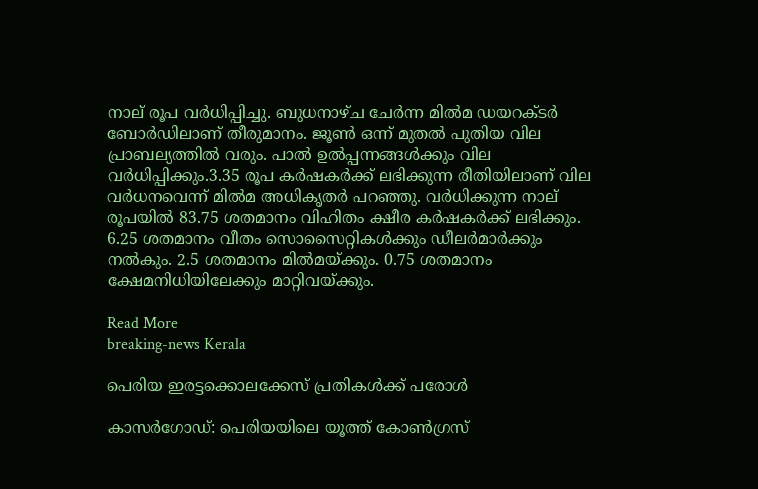നാല് രൂപ വർധിപ്പിച്ചു. ബുധനാഴ്ച ചേർന്ന മിൽമ ഡയറക്‌ടർ ബോർഡിലാണ് തീരുമാനം. ജൂൺ ഒന്ന് മുതൽ പുതിയ വില പ്രാബല്യത്തിൽ വരും. പാൽ ഉൽപ്പന്നങ്ങൾക്കും വില വർധിപ്പിക്കും.3.35 രൂപ കർഷകർക്ക് ലഭിക്കുന്ന രീതിയിലാണ് വില വർധനവെന്ന് മിൽമ അധികൃതർ പറഞ്ഞു. വർധിക്കുന്ന നാല് രൂപയിൽ 83.75 ശതമാനം വിഹിതം ക്ഷീര കർഷകർക്ക് ലഭിക്കും. 6.25 ശതമാനം വീതം സൊസൈറ്റികൾക്കും ഡീലർമാർക്കും നൽകും. 2.5 ശതമാനം മിൽമയ്ക്കും. 0.75 ശതമാനം ക്ഷേമനിധിയിലേക്കും മാറ്റിവയ്ക്കും.

Read More
breaking-news Kerala

പെരിയ ഇരട്ടക്കൊലക്കേസ് പ്രതികൾക്ക് പരോൾ

കാസർഗോഡ്: പെരിയയിലെ യൂത്ത് കോൺഗ്രസ്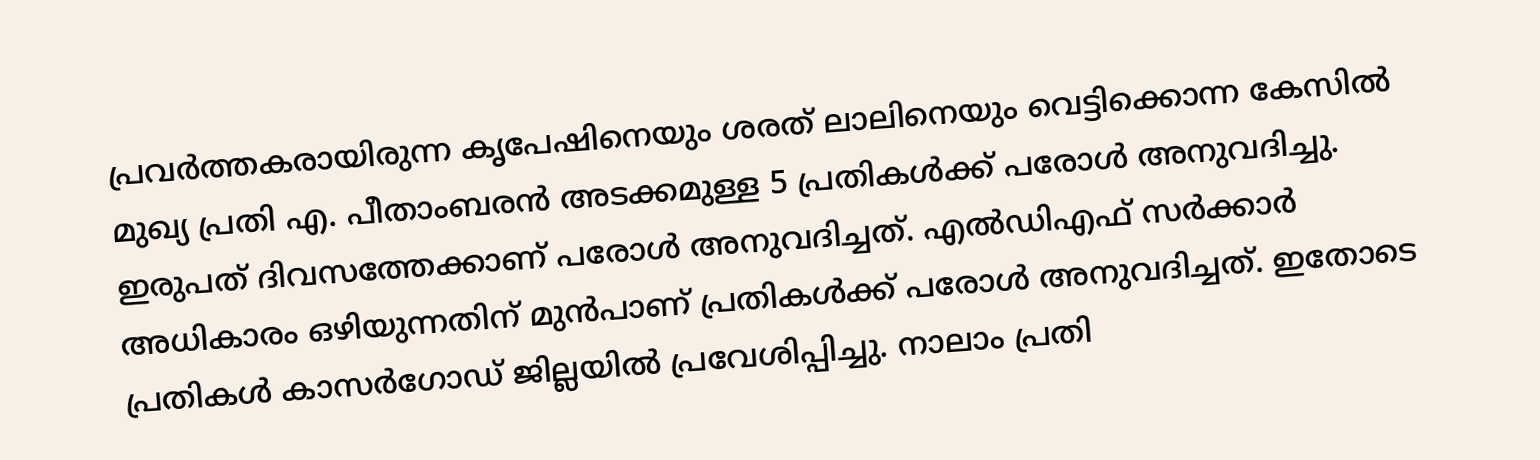പ്രവർത്തകരായിരുന്ന കൃപേഷിനെയും ശരത് ലാലിനെയും വെട്ടിക്കൊന്ന കേസിൽ മുഖ‍്യ പ്രതി എ. പീതാംബരൻ അടക്കമുള്ള 5 പ്രതികൾക്ക് പരോൾ അനുവദിച്ചു. ഇരുപത് ദിവസത്തേക്കാണ് പരോൾ അനുവദിച്ചത്. എൽഡിഎഫ് സർക്കാർ അധികാരം ഒഴിയുന്നതിന് മുൻപാണ് പ്രതികൾക്ക് പരോൾ അനുവദിച്ചത്. ഇതോടെ പ്രതികൾ കാസർഗോഡ് ജില്ലയിൽ പ്രവേശിപ്പിച്ചു. നാലാം പ്രതി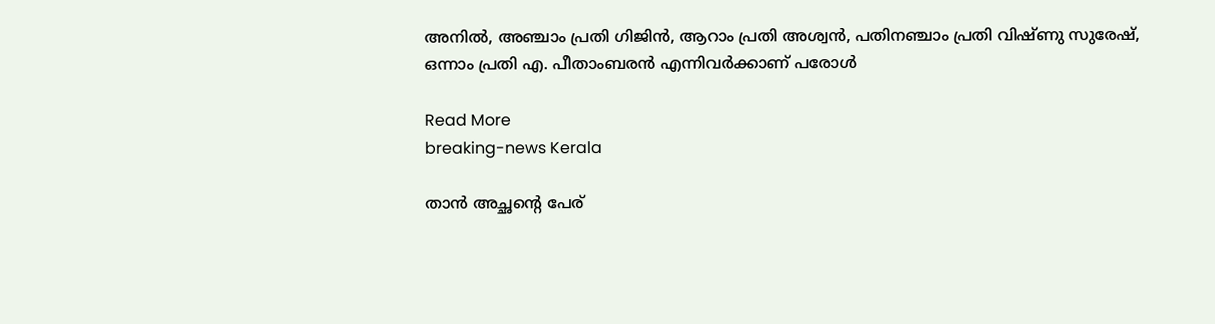അനിൽ, അഞ്ചാം പ്രതി ഗിജിൻ, ആറാം പ്രതി അശ്വൻ, പതിനഞ്ചാം പ്രതി വിഷ്ണു സുരേഷ്, ഒന്നാം പ്രതി എ. പീതാംബരൻ എന്നിവർക്കാണ് പരോൾ

Read More
breaking-news Kerala

താന്‍ അച്ഛന്റെ പേര്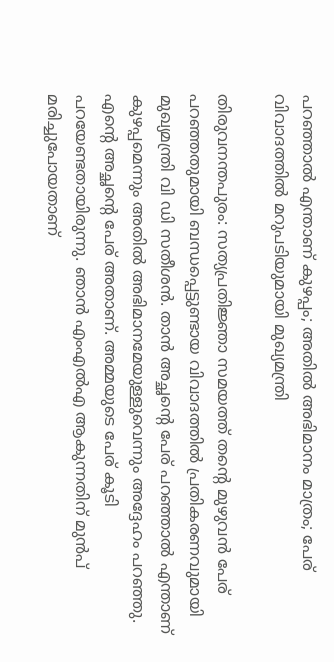പറഞ്ഞാല്‍ എന്താണ് കുഴപ്പം; അതിൽ അഭിമാനം മാത്രം; പേര് വിവാദത്തിൽ മറുപടിയുമായി മുഖ്യമന്ത്രി

തിരുവനന്തപുരം: സത്യപ്രതിജ്ഞാ സമയത്ത് തന്റെ മുഴുവന്‍ പേര് പറഞ്ഞതുമായി ബന്ധപ്പെട്ടുണ്ടായ വിവാദത്തില്‍ പ്രതികരണവുമായി മുഖ്യമന്ത്രി വി ഡി സതീശന്‍. താന്‍ അച്ഛന്റെ പേര് പറഞ്ഞാല്‍ എന്താണ് കുഴപ്പമെന്നും അതില്‍ അഭിമാനമേയുള്ളുവെന്നും അദ്ദേഹം പറഞ്ഞു. എന്റെ അച്ഛന്റെ പേര് അതാണ്. അമ്മയുടെ പേര് കൂടി പറയേണ്ടതായിരുന്നു. ഞാന്‍ എംഎല്‍എ ആകുന്നതിന് മുന്‍പ് മരിച്ചുപോയതാണ്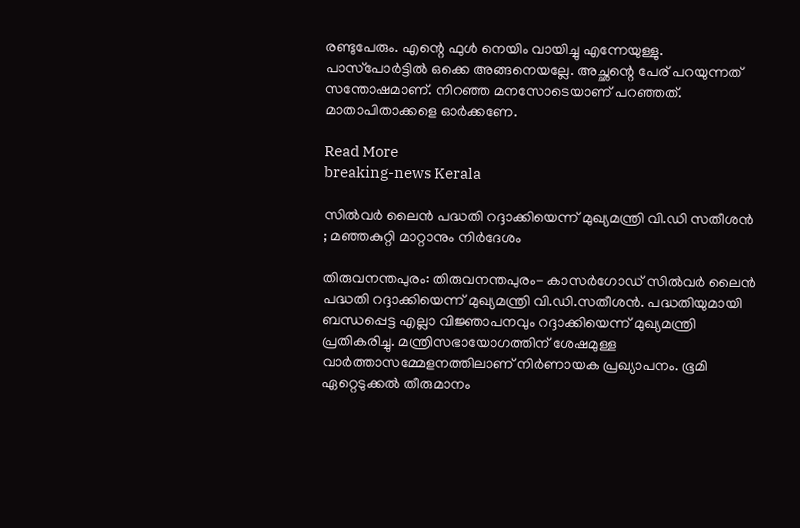രണ്ടുപേരും. എന്റെ ഫുള്‍ നെയിം വായിച്ചു എന്നേയുള്ളു. പാസ്‌പോര്‍ട്ടില്‍ ഒക്കെ അങ്ങനെയല്ലേ. അച്ഛന്റെ പേര് പറയുന്നത് സന്തോഷമാണ്. നിറഞ്ഞ മനസോടെയാണ് പറഞ്ഞത്. മാതാപിതാക്കളെ ഓര്‍ക്കണേ.

Read More
breaking-news Kerala

സിൽവർ ലൈൻ പദ്ധതി റദ്ദാക്കിയെന്ന് മുഖ്യമന്ത്രി വി.ഡി സതീശൻ ; മഞ്ഞകുറ്റി മാറ്റാനും നിർദേശം

തിരുവനന്തപുരം: തിരുവനന്തപുരം- കാസർഗോഡ് സിൽവർ ലൈൻ പദ്ധതി റദ്ദാക്കിയെന്ന് മുഖ്യമന്ത്രി വി.ഡി.സതീശൻ. പദ്ധതിയുമായി ബന്ധപ്പെട്ട എല്ലാ വിജ്ഞാപനവും റദ്ദാക്കിയെന്ന് മുഖ്യമന്ത്രി പ്രതികരിച്ചു. മന്ത്രിസഭായോഗത്തിന് ശേഷമുള്ള വാർത്താസമ്മേളനത്തിലാണ് നിർണായക പ്രഖ്യാപനം. ഭൂമി ഏറ്റെടുക്കൽ തീരുമാനം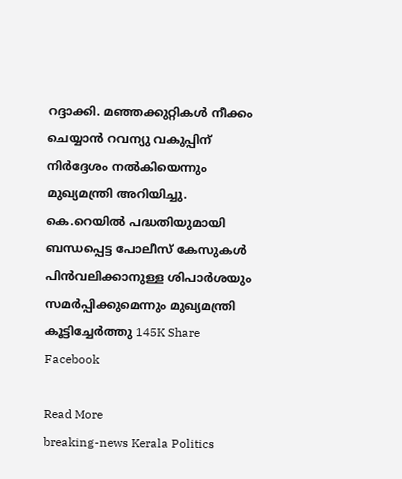റദ്ദാക്കി. മഞ്ഞക്കുറ്റികൾ നീക്കം ചെയ്യാൻ റവന്യു വകുപ്പിന് നിർദ്ദേശം നൽകിയെന്നും മുഖ്യമന്ത്രി അറിയിച്ചു. കെ.റെയിൽ പദ്ധതിയുമായി ബന്ധപ്പെട്ട പോലീസ് കേസുകൾ പിൻവലിക്കാനുള്ള ശിപാർശയും സമർപ്പിക്കുമെന്നും മുഖ്യമന്ത്രി കൂട്ടിച്ചേർത്തു 145K Share Facebook

Read More
breaking-news Kerala Politics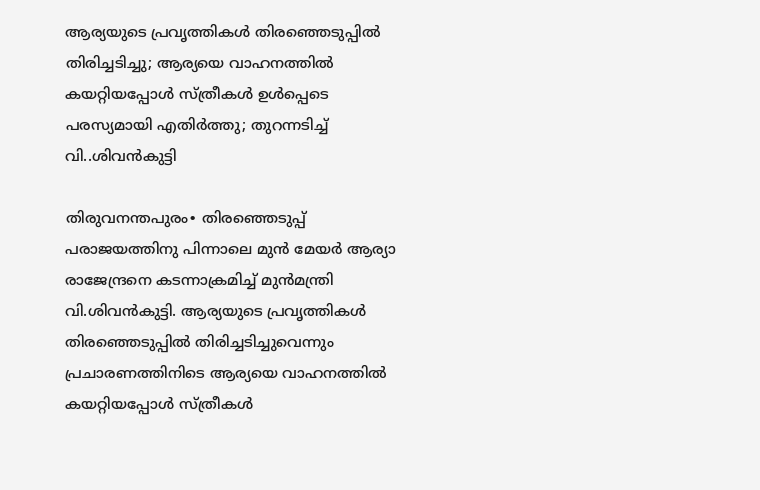ആര്യയുടെ പ്രവൃത്തികള്‍ തിരഞ്ഞെടുപ്പില്‍ തിരിച്ചടിച്ചു; ആര്യയെ വാഹനത്തില്‍ കയറ്റിയപ്പോള്‍ സ്ത്രീകള്‍ ഉള്‍പ്പെടെ പരസ്യമായി എതിര്‍ത്തു; തുറന്നടിച്ച് വി..ശിവന്‍കുട്ടി

തിരുവനന്തപുരം∙ തിരഞ്ഞെടുപ്പ് പരാജയത്തിനു പിന്നാലെ മുന്‍ മേയര്‍ ആര്യാ രാജേന്ദ്രനെ കടന്നാക്രമിച്ച് മുന്‍മന്ത്രി വി.ശിവന്‍കുട്ടി. ആര്യയുടെ പ്രവൃത്തികള്‍ തിരഞ്ഞെടുപ്പില്‍ തിരിച്ചടിച്ചുവെന്നും പ്രചാരണത്തിനിടെ ആര്യയെ വാഹനത്തില്‍ കയറ്റിയപ്പോള്‍ സ്ത്രീകള്‍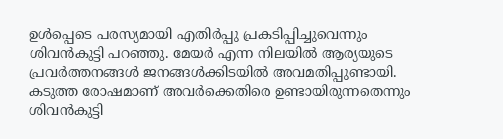ഉള്‍പ്പെടെ പരസ്യമായി എതിര്‍പ്പു പ്രകടിപ്പിച്ചുവെന്നും ശിവന്‍കുട്ടി പറഞ്ഞു. മേയര്‍ എന്ന നിലയില്‍ ആര്യയുടെ പ്രവര്‍ത്തനങ്ങള്‍ ജനങ്ങള്‍ക്കിടയില്‍ അവമതിപ്പുണ്ടായി. കടുത്ത രോഷമാണ് അവര്‍ക്കെതിരെ ഉണ്ടായിരുന്നതെന്നും ശിവന്‍കുട്ടി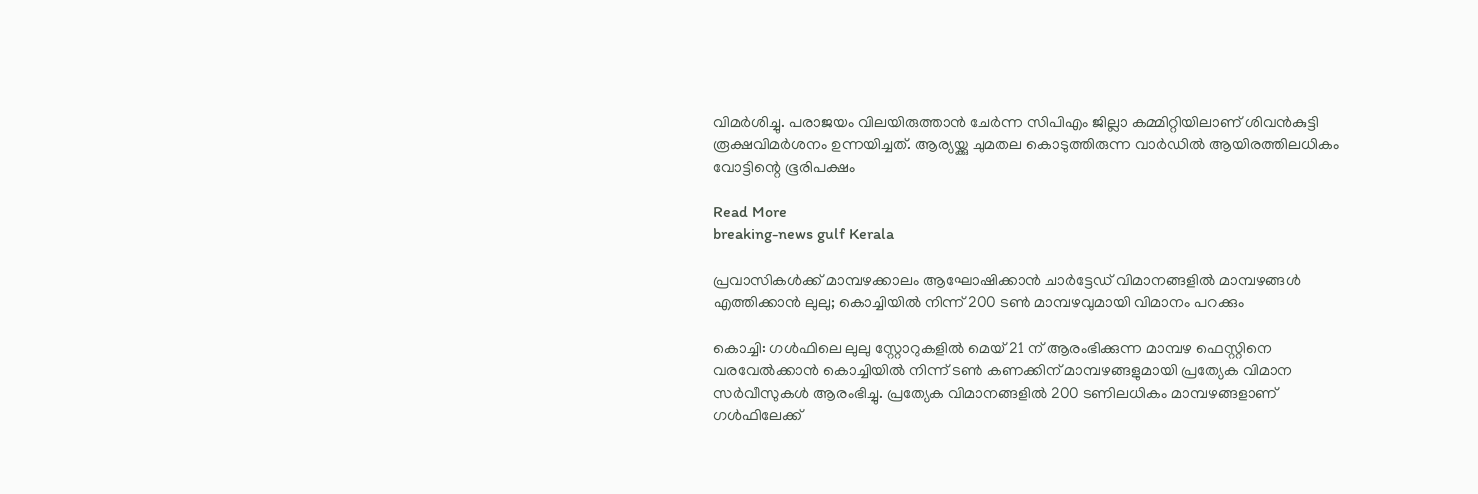വിമര്‍ശിച്ചു. പരാജയം വിലയിരുത്താന്‍ ചേര്‍ന്ന സിപിഎം ജില്ലാ കമ്മിറ്റിയിലാണ് ശിവന്‍കുട്ടി രൂക്ഷവിമര്‍ശനം ഉന്നയിച്ചത്. ആര്യയ്ക്കു ചുമതല കൊടുത്തിരുന്ന വാര്‍ഡില്‍ ആയിരത്തിലധികം വോട്ടിന്റെ ഭൂരിപക്ഷം

Read More
breaking-news gulf Kerala

പ്രവാസികൾക്ക് മാമ്പഴക്കാലം ആഘോഷിക്കാൻ ചാർട്ടേഡ് വിമാനങ്ങളിൽ മാമ്പഴങ്ങൾ എത്തിക്കാൻ ലുലു; കൊച്ചിയിൽ നിന്ന് 200 ടൺ മാമ്പഴവുമായി വിമാനം പറക്കും

കൊച്ചി: ഗൾഫിലെ ലുലു സ്റ്റോറുകളിൽ മെയ് 21 ന് ആരംഭിക്കുന്ന മാമ്പഴ ഫെസ്റ്റിനെ വരവേൽക്കാൻ കൊച്ചിയിൽ നിന്ന് ടൺ കണക്കിന് മാമ്പഴങ്ങളുമായി പ്രത്യേക വിമാന സർവീസുകൾ ആരംഭിച്ചു. പ്രത്യേക വിമാനങ്ങളിൽ 200 ടണിലധികം മാമ്പഴങ്ങളാണ് ഗൾഫിലേക്ക്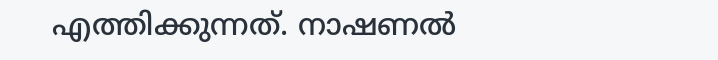എത്തിക്കുന്നത്. നാഷണൽ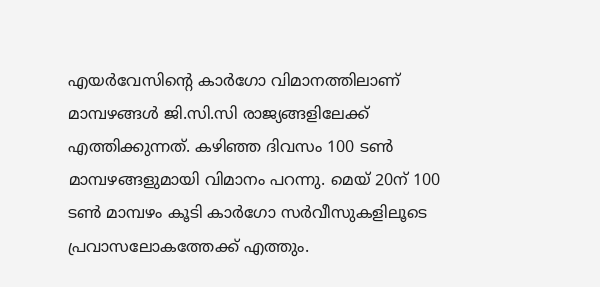എയർവേസിന്റെ കാർഗോ വിമാനത്തിലാണ് മാമ്പഴങ്ങൾ ജി.സി.സി രാജ്യങ്ങളിലേക്ക് എത്തിക്കുന്നത്. കഴിഞ്ഞ ദിവസം 100 ടൺ മാമ്പഴങ്ങളുമായി വിമാനം പറന്നു. മെയ് 20ന് 100 ടൺ മാമ്പഴം കൂടി കാർഗോ സർവീസുകളിലൂടെ പ്രവാസലോകത്തേക്ക് എത്തും.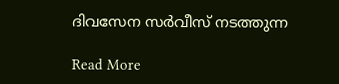ദിവസേന സർവീസ് നടത്തുന്ന

Read More